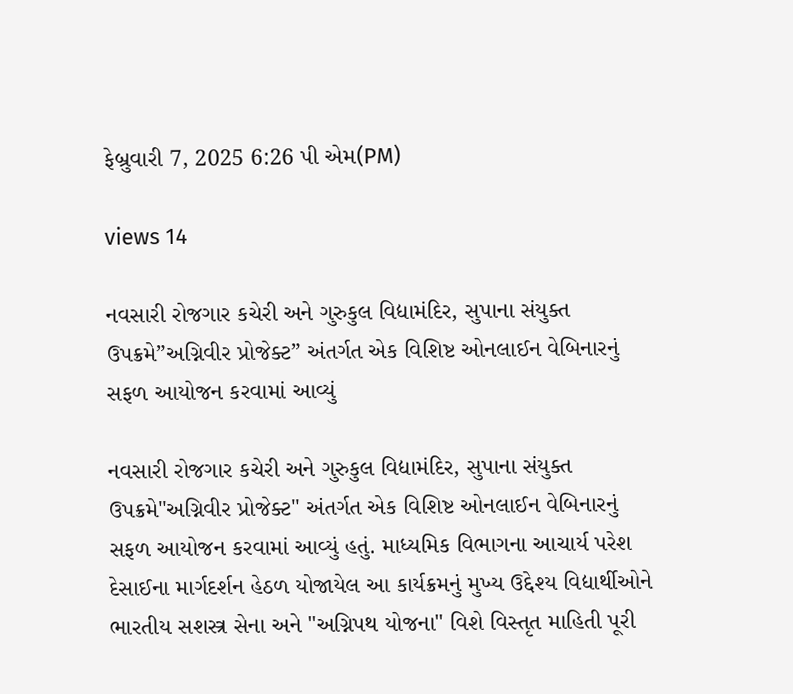ફેબ્રુવારી 7, 2025 6:26 પી એમ(PM)

views 14

નવસારી રોજગાર કચેરી અને ગુરુકુલ વિદ્યામંદિર, સુપાના સંયુક્ત ઉપક્રમે”અગ્નિવીર પ્રોજેક્ટ” અંતર્ગત એક વિશિષ્ટ ઓનલાઈન વેબિનારનું સફળ આયોજન કરવામાં આવ્યું

નવસારી રોજગાર કચેરી અને ગુરુકુલ વિદ્યામંદિર, સુપાના સંયુક્ત ઉપક્રમે"અગ્નિવીર પ્રોજેક્ટ" અંતર્ગત એક વિશિષ્ટ ઓનલાઈન વેબિનારનું સફળ આયોજન કરવામાં આવ્યું હતું. માધ્યમિક વિભાગના આચાર્ય પરેશ દેસાઈના માર્ગદર્શન હેઠળ યોજાયેલ આ કાર્યક્રમનું મુખ્ય ઉદ્દેશ્ય વિદ્યાર્થીઓને ભારતીય સશસ્ત્ર સેના અને "અગ્નિપથ યોજના" વિશે વિસ્તૃત માહિતી પૂરી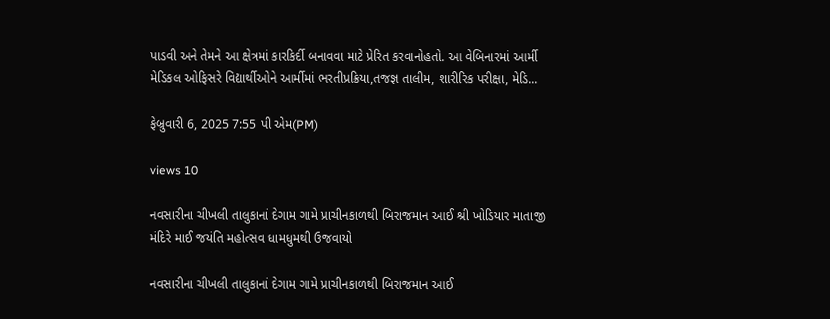પાડવી અને તેમને આ ક્ષેત્રમાં કારકિર્દી બનાવવા માટે પ્રેરિત કરવાનોહતો. આ વેબિનારમાં આર્મી મેડિકલ ઓફિસરે વિદ્યાર્થીઓને આર્મીમાં ભરતીપ્રક્રિયા,તજજ્ઞ તાલીમ, શારીરિક પરીક્ષા, મેડિ...

ફેબ્રુવારી 6, 2025 7:55 પી એમ(PM)

views 10

નવસારીના ચીખલી તાલુકાનાં દેગામ ગામે પ્રાચીનકાળથી બિરાજમાન આઈ શ્રી ખોડિયાર માતાજી મંદિરે માઈ જયંતિ મહોત્સવ ધામધુમથી ઉજવાયો

નવસારીના ચીખલી તાલુકાનાં દેગામ ગામે પ્રાચીનકાળથી બિરાજમાન આઈ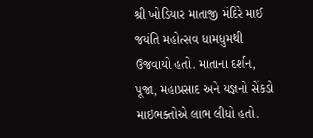શ્રી ખોડિયાર માતાજી મંદિરે માઈ જયંતિ મહોત્સવ ધામધુમથી ઉજવાયો હતો. માતાના દર્શન, પૂજા, મહાપ્રસાદ અને યજ્ઞનો સેંકડો માઇભક્તોએ લાભ લીધો હતો.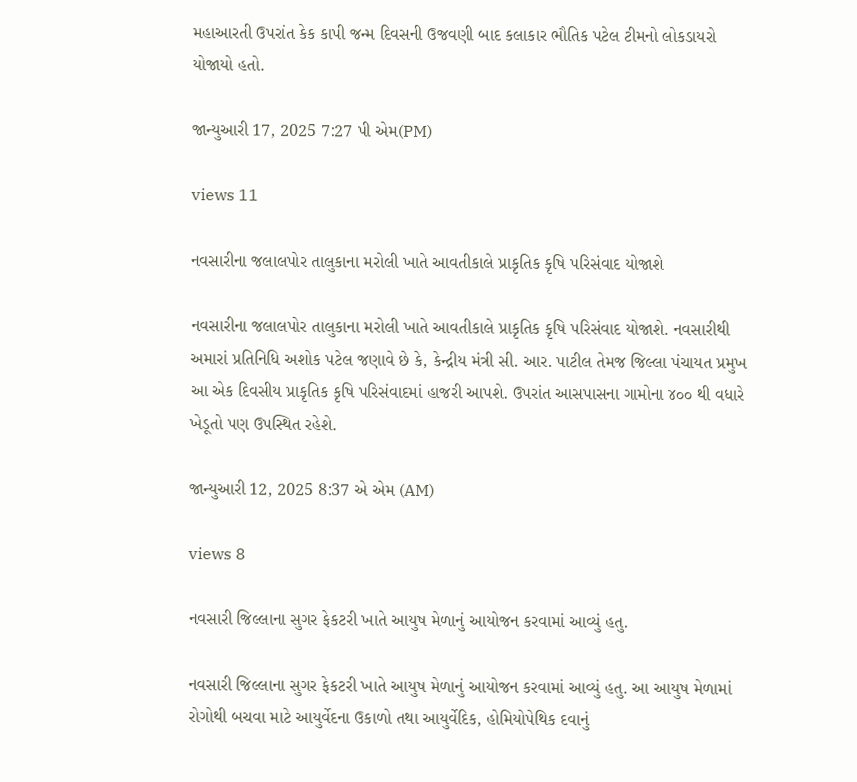મહાઆરતી ઉપરાંત કેક કાપી જન્મ દિવસની ઉજવણી બાદ કલાકાર ભૌતિક પટેલ ટીમનો લોકડાયરો યોજાયો હતો.

જાન્યુઆરી 17, 2025 7:27 પી એમ(PM)

views 11

નવસારીના જલાલપોર તાલુકાના મરોલી ખાતે આવતીકાલે પ્રાકૃતિક કૃષિ પરિસંવાદ યોજાશે

નવસારીના જલાલપોર તાલુકાના મરોલી ખાતે આવતીકાલે પ્રાકૃતિક કૃષિ પરિસંવાદ યોજાશે. નવસારીથી અમારાં પ્રતિનિધિ અશોક પટેલ જણાવે છે કે, કેન્દ્રીય મંત્રી સી. આર. પાટીલ તેમજ જિલ્લા પંચાયત પ્રમુખ આ એક દિવસીય પ્રાકૃતિક કૃષિ પરિસંવાદમાં હાજરી આપશે. ઉપરાંત આસપાસના ગામોના ૪૦૦ થી વધારે ખેડૂતો પણ ઉપસ્થિત રહેશે.

જાન્યુઆરી 12, 2025 8:37 એ એમ (AM)

views 8

નવસારી જિલ્લાના સુગર ફેકટરી ખાતે આયુષ મેળાનું આયોજન કરવામાં આવ્યું હતુ.

નવસારી જિલ્લાના સુગર ફેકટરી ખાતે આયુષ મેળાનું આયોજન કરવામાં આવ્યું હતુ. આ આયુષ મેળામાં રોગોથી બચવા માટે આયુર્વેદના ઉકાળો તથા આયુર્વેદિક, હોમિયોપેથિક દવાનું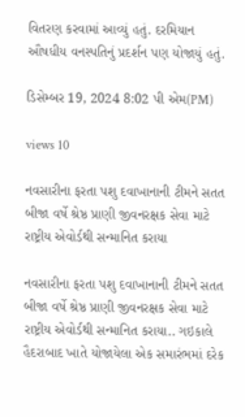વિતરણ કરવામાં આવ્યું હતું. દરમિયાન ઔષધીય વનસ્પતિનું પ્રદર્શન પણ યોજાયું હતું.

ડિસેમ્બર 19, 2024 8:02 પી એમ(PM)

views 10

નવસારીના ફરતા પશુ દવાખાનાની ટીમને સતત બીજા વર્ષે શ્રેષ્ઠ પ્રાણી જીવનરક્ષક સેવા માટે રાષ્ટ્રીય એવોર્ડથી સન્માનિત કરાયા

નવસારીના ફરતા પશુ દવાખાનાની ટીમને સતત બીજા વર્ષે શ્રેષ્ઠ પ્રાણી જીવનરક્ષક સેવા માટે રાષ્ટ્રીય એવોર્ડથી સન્માનિત કરાયા.. ગઇકાલે હૈદરાબાદ ખાતે યોજાયેલા એક સમારંભમાં દરેક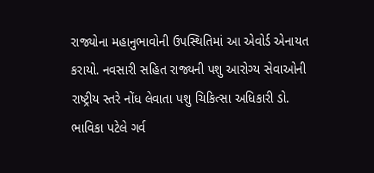રાજ્યોના મહાનુભાવોની ઉપસ્થિતિમાં આ એવોર્ડ એનાયત કરાયો. નવસારી સહિત રાજ્યની પશુ આરોગ્ય સેવાઓની રાષ્ટ્રીય સ્તરે નોંધ લેવાતા પશુ ચિકિત્સા અધિકારી ડો. ભાવિકા પટેલે ગર્વ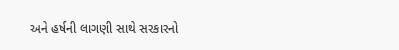અને હર્ષની લાગણી સાથે સરકારનો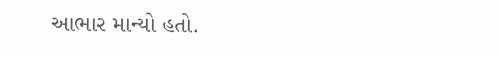આભાર માન્યો હતો.